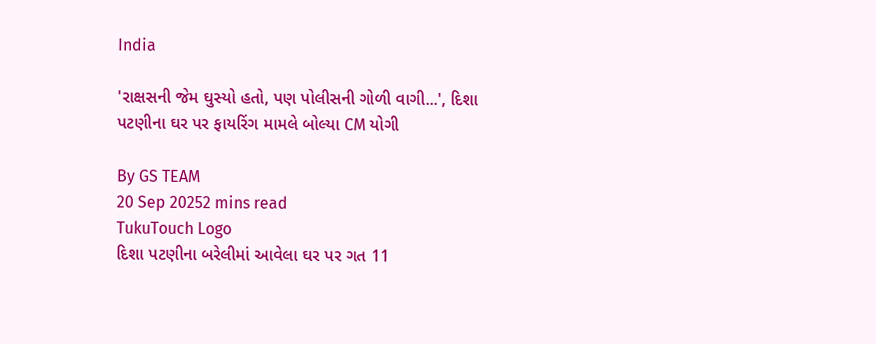India

'રાક્ષસની જેમ ઘુસ્યો હતો, પણ પોલીસની ગોળી વાગી...', દિશા પટણીના ઘર પર ફાયરિંગ મામલે બોલ્યા CM યોગી

By GS TEAM
20 Sep 20252 mins read
TukuTouch Logo
દિશા પટણીના બરેલીમાં આવેલા ઘર પર ગત 11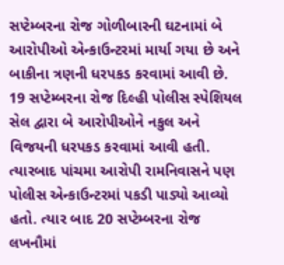સપ્ટેમ્બરના રોજ ગોળીબારની ઘટનામાં બે આરોપીઓ એન્કાઉન્ટરમાં માર્યા ગયા છે અને બાકીના ત્રણની ધરપકડ કરવામાં આવી છે. 19 સપ્ટેમ્બરના રોજ દિલ્હી પોલીસ સ્પેશિયલ સેલ દ્વારા બે આરોપીઓને નકુલ અને વિજયની ધરપકડ કરવામાં આવી હતી. ત્યારબાદ પાંચમા આરોપી રામનિવાસને પણ પોલીસ એન્કાઉન્ટરમાં પકડી પાડ્યો આવ્યો હતો. ત્યાર બાદ 20 સપ્ટેમ્બરના રોજ લખનૌમાં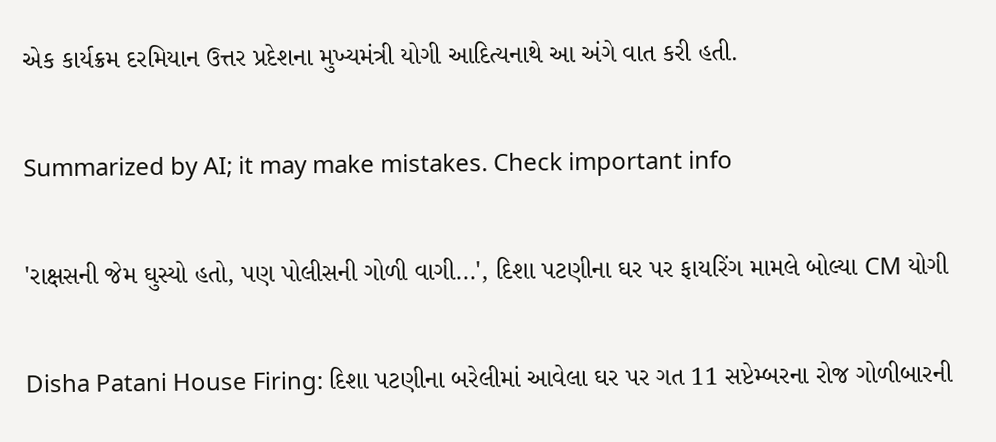એક કાર્યક્રમ દરમિયાન ઉત્તર પ્રદેશના મુખ્યમંત્રી યોગી આદિત્યનાથે આ અંગે વાત કરી હતી.

Summarized by AI; it may make mistakes. Check important info

'રાક્ષસની જેમ ઘુસ્યો હતો, પણ પોલીસની ગોળી વાગી...', દિશા પટણીના ઘર પર ફાયરિંગ મામલે બોલ્યા CM યોગી

Disha Patani House Firing: દિશા પટણીના બરેલીમાં આવેલા ઘર પર ગત 11 સપ્ટેમ્બરના રોજ ગોળીબારની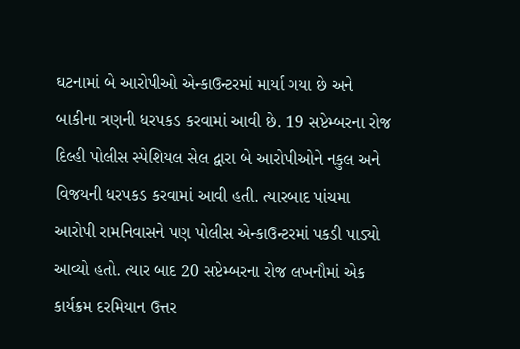ઘટનામાં બે આરોપીઓ એન્કાઉન્ટરમાં માર્યા ગયા છે અને બાકીના ત્રણની ધરપકડ કરવામાં આવી છે. 19 સપ્ટેમ્બરના રોજ દિલ્હી પોલીસ સ્પેશિયલ સેલ દ્વારા બે આરોપીઓને નકુલ અને વિજયની ધરપકડ કરવામાં આવી હતી. ત્યારબાદ પાંચમા આરોપી રામનિવાસને પણ પોલીસ એન્કાઉન્ટરમાં પકડી પાડ્યો આવ્યો હતો. ત્યાર બાદ 20 સપ્ટેમ્બરના રોજ લખનૌમાં એક કાર્યક્રમ દરમિયાન ઉત્તર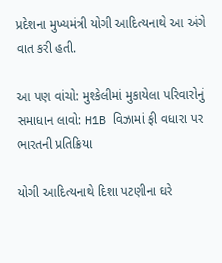પ્રદેશના મુખ્યમંત્રી યોગી આદિત્યનાથે આ અંગે વાત કરી હતી.

આ પણ વાંચો: મુશ્કેલીમાં મુકાયેલા પરિવારોનું સમાધાન લાવો: H1B વિઝામાં ફી વધારા પર ભારતની પ્રતિક્રિયા

યોગી આદિત્યનાથે દિશા પટણીના ઘરે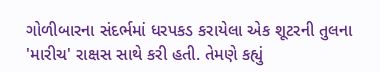ગોળીબારના સંદર્ભમાં ધરપકડ કરાયેલા એક શૂટરની તુલના 'મારીચ' રાક્ષસ સાથે કરી હતી. તેમણે કહ્યું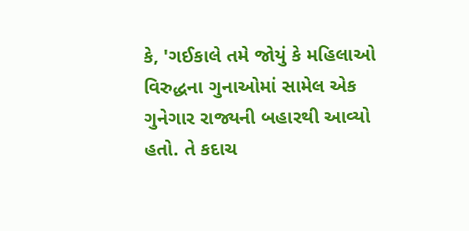કે, 'ગઈકાલે તમે જોયું કે મહિલાઓ વિરુદ્ધના ગુનાઓમાં સામેલ એક ગુનેગાર રાજ્યની બહારથી આવ્યો હતો. તે કદાચ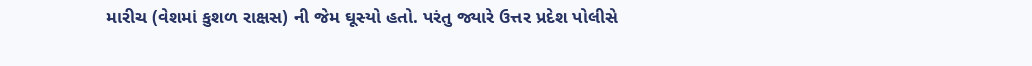મારીચ (વેશમાં કુશળ રાક્ષસ) ની જેમ ઘૂસ્યો હતો. પરંતુ જ્યારે ઉત્તર પ્રદેશ પોલીસે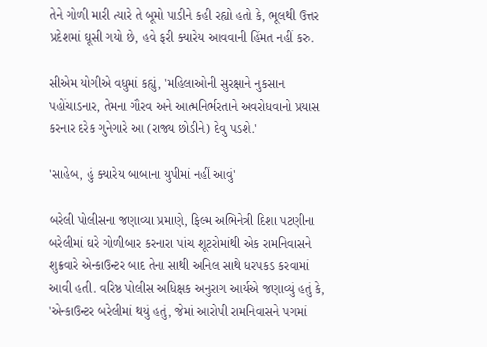તેને ગોળી મારી ત્યારે તે બૂમો પાડીને કહી રહ્યો હતો કે, ભૂલથી ઉત્તર પ્રદેશમાં ઘૂસી ગયો છે, હવે ફરી ક્યારેય આવવાની હિંમત નહીં કરુ.

સીએમ યોગીએ વધુમાં કહ્યું, 'મહિલાઓની સુરક્ષાને નુકસાન પહોંચાડનાર, તેમના ગૌરવ અને આત્મનિર્ભરતાને અવરોધવાનો પ્રયાસ કરનાર દરેક ગુનેગારે આ (રાજ્ય છોડીને) દેવુ પડશે.'

'સાહેબ, હું ક્યારેય બાબાના યુપીમાં નહીં આવું'

બરેલી પોલીસના જણાવ્યા પ્રમાણે, ફિલ્મ અભિનેત્રી દિશા પટણીના બરેલીમાં ઘરે ગોળીબાર કરનારા પાંચ શૂટરોમાંથી એક રામનિવાસને શુક્રવારે એન્કાઉન્ટર બાદ તેના સાથી અનિલ સાથે ધરપકડ કરવામાં આવી હતી. વરિષ્ઠ પોલીસ અધિક્ષક અનુરાગ આર્યએ જણાવ્યું હતું કે, 'એન્કાઉન્ટર બરેલીમાં થયું હતું, જેમાં આરોપી રામનિવાસને પગમાં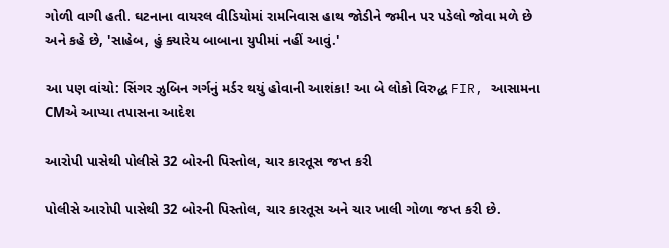ગોળી વાગી હતી. ઘટનાના વાયરલ વીડિયોમાં રામનિવાસ હાથ જોડીને જમીન પર પડેલો જોવા મળે છે અને કહે છે, 'સાહેબ, હું ક્યારેય બાબાના યુપીમાં નહીં આવું.'

આ પણ વાંચો: સિંગર ઝુબિન ગર્ગનું મર્ડર થયું હોવાની આશંકા! આ બે લોકો વિરુદ્ધ FIR, આસામના CMએ આપ્યા તપાસના આદેશ

આરોપી પાસેથી પોલીસે 32 બોરની પિસ્તોલ, ચાર કારતૂસ જપ્ત કરી

પોલીસે આરોપી પાસેથી 32 બોરની પિસ્તોલ, ચાર કારતૂસ અને ચાર ખાલી ગોળા જપ્ત કરી છે.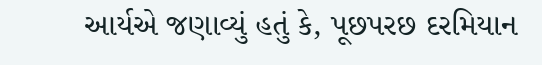આર્યએ જણાવ્યું હતું કે, પૂછપરછ દરમિયાન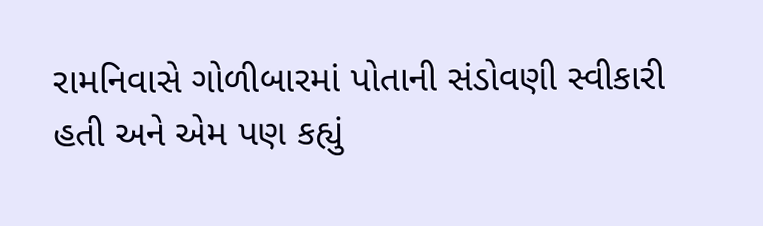રામનિવાસે ગોળીબારમાં પોતાની સંડોવણી સ્વીકારી હતી અને એમ પણ કહ્યું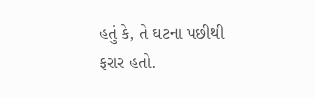હતું કે, તે ઘટના પછીથી ફરાર હતો.